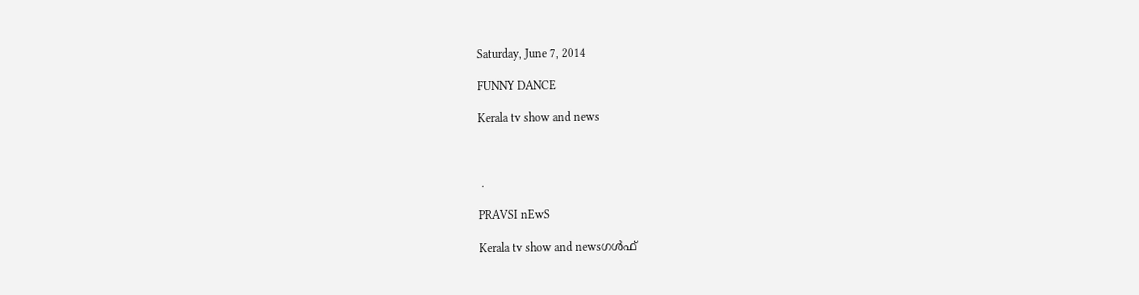Saturday, June 7, 2014

FUNNY DANCE

Kerala tv show and news



 .

PRAVSI nEwS

Kerala tv show and newsഗൾഫ്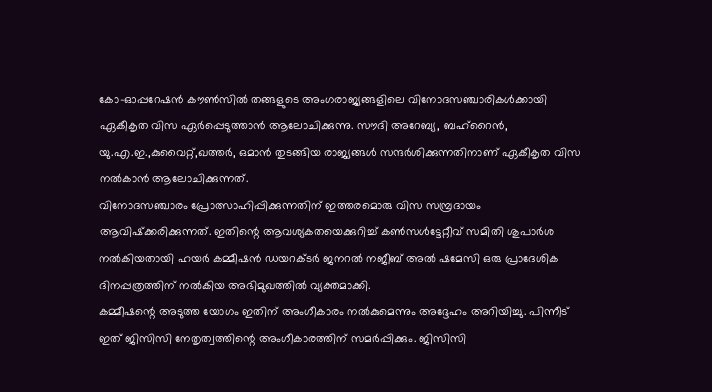കോ-ഓപ്പറേഷൻ കൗൺസിൽ തങ്ങളുടെ അംഗരാജ്യങ്ങളിലെ വിനോദസഞ്ചാരികൾക്കായി ഏകീകൃത വിസ ഏർപ്പെടുത്താൻ ആലോചിക്കുന്നു. സൗദി അറേബ്യ, ബഹ്‌റൈൻ, യു.എ.ഇ.,കുവൈറ്റ്,ഖത്തർ, ഒമാൻ തുടങ്ങിയ രാജ്യങ്ങൾ സന്ദർശിക്കുന്നതിനാണ് ഏകീകൃത വിസ നൽകാൻ ആലോചിക്കുന്നത്.
വിനോദസഞ്ചാരം പ്രോത്സാഹിപ്പിക്കുന്നതിന് ഇത്തരമൊരു വിസ സമ്പ്രദായം ആവിഷ്‌ക്കരിക്കുന്നത്. ഇതിന്റെ ആവശ്യകതയെക്കുറിച്ച് കൺസൾട്ടേറ്റീവ് സമിതി ശുപാർശ നൽകിയതായി ഹയർ കമ്മീഷൻ ഡയറക്ടർ ജനറൽ നജീബ് അൽ ഷമേസി ഒരു പ്രാദേശിക ദിനപ്പത്രത്തിന് നൽകിയ അഭിമുഖത്തിൽ വ്യക്തമാക്കി.
കമ്മീഷന്റെ അടുത്ത യോഗം ഇതിന് അംഗീകാരം നൽകുമെന്നും അദ്ദേഹം അറിയിച്ചു. പിന്നീട് ഇത് ജിസിസി നേതൃത്വത്തിന്റെ അംഗീകാരത്തിന് സമർപ്പിക്കും. ജിസിസി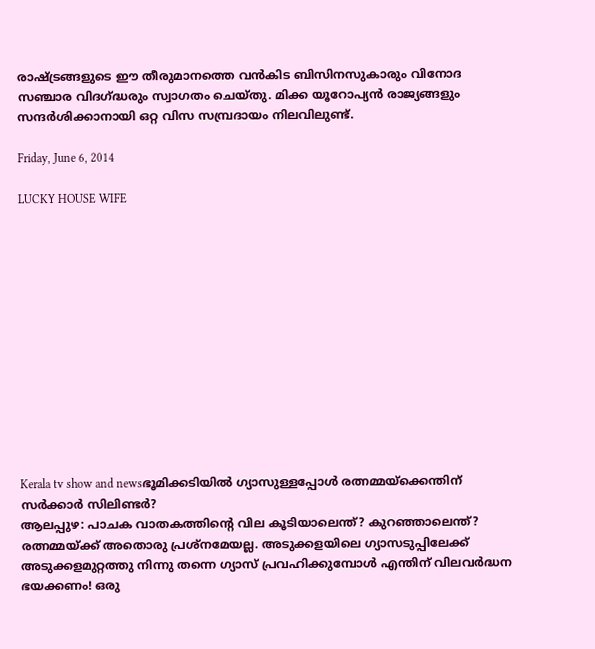രാഷ്ട്രങ്ങളുടെ ഈ തീരുമാനത്തെ വൻകിട ബിസിനസുകാരും വിനോദ സഞ്ചാര വിദഗ്ദ്ധരും സ്വാഗതം ചെയ്തു. മിക്ക യൂറോപ്യൻ രാജ്യങ്ങളും സന്ദർശിക്കാനായി ഒറ്റ വിസ സമ്പ്രദായം നിലവിലുണ്ട്.

Friday, June 6, 2014

LUCKY HOUSE WIFE













Kerala tv show and newsഭൂമിക്കടിയിൽ ഗ്യാസുള്ളപ്പോൾ രത്നമ്മയ്‌ക്കെന്തിന് സർക്കാർ സിലിണ്ടർ?
ആലപ്പുഴ: പാചക വാതകത്തിന്റെ വില കൂടിയാലെന്ത്? കുറഞ്ഞാലെന്ത്? രത്നമ്മയ്‌ക്ക് അതൊരു പ്രശ്നമേയല്ല. അടുക്കളയിലെ ഗ്യാസടുപ്പിലേക്ക് അടുക്കളമുറ്റത്തു നിന്നു തന്നെ ഗ്യാസ് പ്രവഹിക്കുമ്പോൾ എന്തിന് വിലവർദ്ധന ഭയക്കണം! ഒരു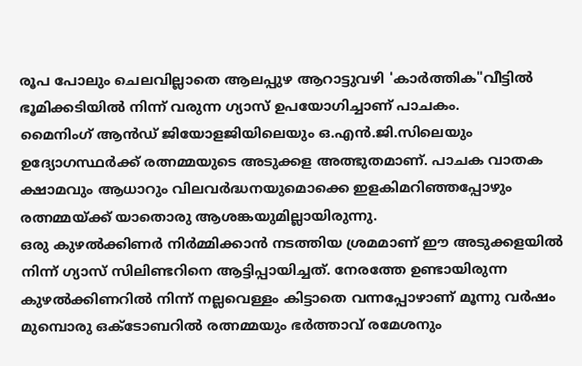രൂപ പോലും ചെലവില്ലാതെ ആലപ്പുഴ ആറാട്ടുവഴി 'കാർത്തിക"വീട്ടിൽ ഭൂമിക്കടിയിൽ നിന്ന് വരുന്ന ഗ്യാസ് ഉപയോഗിച്ചാണ് പാചകം.
മൈനിംഗ് ആൻഡ് ജിയോളജിയിലെയും ഒ.എൻ.ജി.സിലെയും ഉദ്യോഗസ്ഥർക്ക് രത്നമ്മയുടെ അടുക്കള അത്ഭുതമാണ്. പാചക വാതക ക്ഷാമവും ആധാറും വിലവർദ്ധനയുമൊക്കെ ഇളകിമറിഞ്ഞപ്പോഴും രത്നമ്മയ്‌ക്ക് യാതൊരു ആശങ്കയുമില്ലായിരുന്നു.
ഒരു കുഴൽക്കിണർ നിർമ്മിക്കാൻ നടത്തിയ ശ്രമമാണ് ഈ അടുക്കളയിൽ നിന്ന് ഗ്യാസ് സിലിണ്ടറിനെ ആട്ടിപ്പായിച്ചത്. നേരത്തേ ഉണ്ടായിരുന്ന കുഴൽക്കിണറിൽ നിന്ന് നല്ലവെള്ളം കിട്ടാതെ വന്നപ്പോഴാണ് മൂന്നു വർഷം മുമ്പൊരു ഒക്ടോബറിൽ രത്നമ്മയും ഭർത്താവ് രമേശനും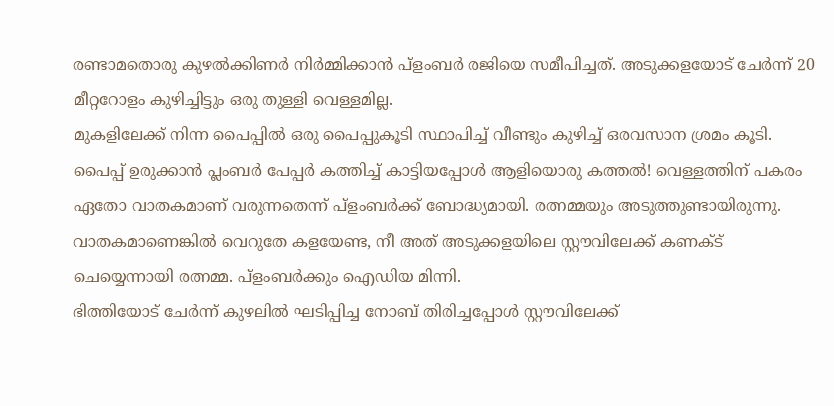രണ്ടാമതൊരു കുഴൽക്കിണർ നിർമ്മിക്കാൻ പ്ളംബർ രജിയെ സമീപിച്ചത്. അടുക്കളയോട് ചേർന്ന് 20 മീറ്ററോളം കുഴിച്ചിട്ടും ഒരു തുള്ളി വെള്ളമില്ല.
മുകളിലേക്ക് നിന്ന പൈപ്പിൽ ഒരു പൈപ്പുകൂടി സ്ഥാപിച്ച് വീണ്ടും കുഴിച്ച് ഒരവസാന ശ്രമം കൂടി. പൈപ്പ് ഉരുക്കാൻ പ്ലംബർ പേപ്പർ കത്തിച്ച് കാട്ടിയപ്പോൾ ആളിയൊരു കത്തൽ! വെള്ളത്തിന് പകരം ഏതോ വാതകമാണ് വരുന്നതെന്ന് പ്ളംബർക്ക് ബോദ്ധ്യമായി. രത്നമ്മയും അടുത്തുണ്ടായിരുന്നു. വാതകമാണെങ്കിൽ വെറുതേ കളയേണ്ട, നീ അത് അടുക്കളയിലെ സ്റ്റൗവിലേക്ക് കണക്ട് ചെയ്യ‌െന്നായി രത്നമ്മ. പ്ളംബർക്കും ഐഡിയ മിന്നി.
ഭിത്തിയോട് ചേർന്ന് കുഴലിൽ ഘടിപ്പിച്ച നോബ് തിരിച്ചപ്പോൾ സ്റ്റൗവിലേക്ക്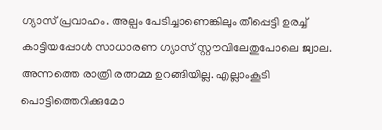ഗ്യാസ് പ്രവാഹം. അല്പം പേടിച്ചാണെങ്കിലും തീപ്പെട്ടി ഉരച്ച് കാട്ടിയപ്പോൾ സാധാരണ ഗ്യാസ് സ്റ്റൗവിലേതുപോലെ ജ്വാല.
അന്നത്തെ രാത്രി രത്നമ്മ ഉറങ്ങിയില്ല. എല്ലാംകൂടി പൊട്ടിത്തെറിക്കുമോ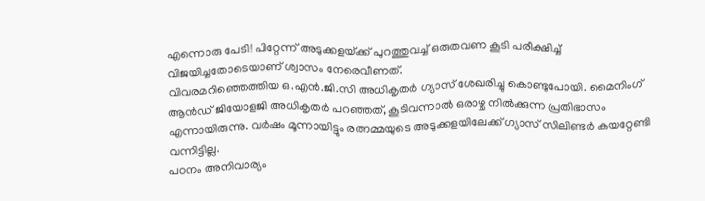എന്നൊരു പേടി! പിറ്റേന്ന് അടുക്കളയ്‌ക്ക് പുറത്തുവച്ച് ഒരുതവണ കൂടി പരീക്ഷിച്ച് വിജയിച്ചതോടെയാണ് ശ്വാസം നേരെവീണത്.
വിവരമറിഞ്ഞെത്തിയ ഒ.എൻ.ജി.സി അധികൃതർ ഗ്യാസ് ശേഖരിച്ചു കൊണ്ടുപോയി. മൈനിംഗ് ആൻഡ് ജിയോളജി അധികൃതർ പറഞ്ഞത്, കൂടിവന്നാൽ ഒരാഴ്ച നിൽക്കുന്ന പ്രതിഭാസം എന്നായിരുന്നു. വർഷം മൂന്നായിട്ടും രത്നമ്മയുടെ അടുക്കളയിലേക്ക് ഗ്യാസ് സിലിണ്ടർ കയറ്റേണ്ടി വന്നിട്ടില്ല.
പഠനം അനിവാര്യം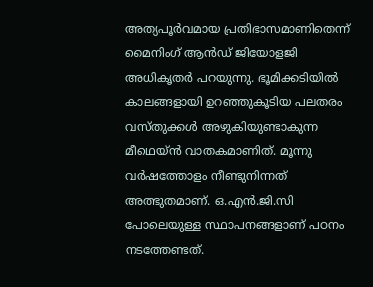അത്യപൂർവമായ പ്രതിഭാസമാണിതെന്ന് മൈനിംഗ് ആൻഡ് ജിയോളജി അധികൃതർ പറയുന്നു. ഭൂമിക്കടിയിൽ കാലങ്ങളായി ഉറഞ്ഞുകൂടിയ പലതരം വസ്തുക്കൾ അഴുകിയുണ്ടാകുന്ന മീഥെയ്ൻ വാതകമാണിത്. മൂന്നു വർഷത്തോളം നീണ്ടുനിന്നത് അത്ഭുതമാണ്. ഒ.എൻ.ജി.സി പോലെയുള്ള സ്ഥാപനങ്ങളാണ് പഠനം നടത്തേണ്ടത്.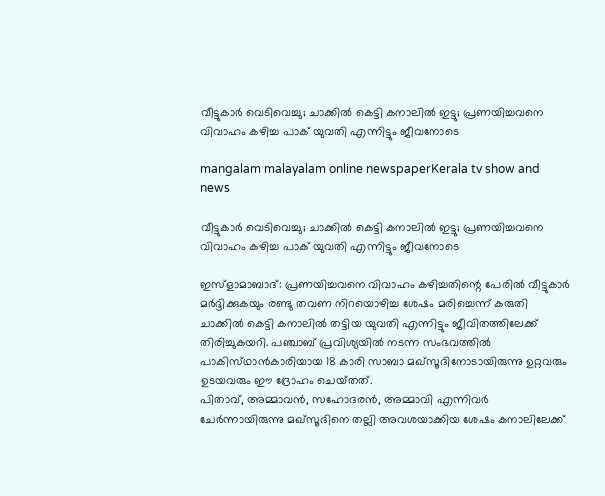വീട്ടുകാര്‍ വെടിവെച്ചു; ചാക്കില്‍ കെട്ടി കനാലില്‍ ഇട്ടു; പ്രണയിച്ചവനെ വിവാഹം കഴിച്ച പാക്‌ യുവതി എന്നിട്ടും ജീവനോടെ

mangalam malayalam online newspaperKerala tv show and news

വീട്ടുകാര്‍ വെടിവെച്ചു; ചാക്കില്‍ കെട്ടി കനാലില്‍ ഇട്ടു; പ്രണയിച്ചവനെ വിവാഹം കഴിച്ച പാക്‌ യുവതി എന്നിട്ടും ജീവനോടെ

ഇസ്‌ളാമാബാദ്‌: പ്രണയിച്ചവനെ വിവാഹം കഴിച്ചതിന്റെ പേരില്‍ വീട്ടുകാര്‍ മര്‍ദ്ദിക്കുകയും രണ്ടു തവണ നിറയൊഴിച്ച ശേഷം മരിച്ചെന്ന്‌ കരുതി ചാക്കില്‍ കെട്ടി കനാലില്‍ തട്ടിയ യുവതി എന്നിട്ടും ജീവിതത്തിലേക്ക്‌ തിരിച്ചുകയറി. പഞ്ചാബ്‌ പ്രവിശ്യയില്‍ നടന്ന സംഭവത്തില്‍ പാകിസ്‌ഥാന്‍കാരിയായ 18 കാരി സാബാ മഖ്‌സൂദിനോടായിരുന്നു ഉറ്റവരും ഉടയവരും ഈ ദ്രോഹം ചെയ്‌തത്‌.
പിതാവ്‌, അമ്മാവന്‍, സഹോദരന്‍, അമ്മാവി എന്നിവര്‍ ചേര്‍ന്നായിരുന്നു മഖ്‌സൂദിനെ തല്ലി അവശയാക്കിയ ശേഷം കനാലിലേക്ക്‌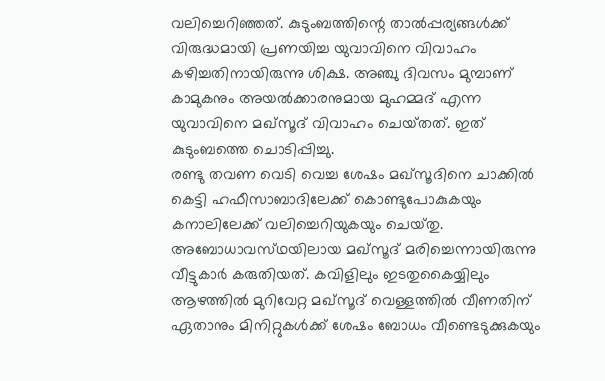വലിച്ചെറിഞ്ഞത്‌. കുടുംബത്തിന്റെ താല്‍പ്പര്യങ്ങള്‍ക്ക്‌ വിരുദ്ധമായി പ്രണയിച്ച യുവാവിനെ വിവാഹം കഴിച്ചതിനായിരുന്നു ശിക്ഷ. അഞ്ചു ദിവസം മുമ്പാണ്‌ കാമുകനും അയല്‍ക്കാരനുമായ മുഹമ്മദ്‌ എന്ന യുവാവിനെ മഖ്‌സൂദ്‌ വിവാഹം ചെയ്‌തത്‌. ഇത്‌ കുടുംബത്തെ ചൊടിപ്പിച്ചു.
രണ്ടു തവണ വെടി വെച്ച ശേഷം മഖ്‌സൂദിനെ ചാക്കില്‍ കെട്ടി ഹഫീസാബാദിലേക്ക്‌ കൊണ്ടുപോകുകയും കനാലിലേക്ക്‌ വലിച്ചെറിയുകയും ചെയ്‌തു. അബോധാവസ്‌ഥയിലായ മഖ്‌സൂദ്‌ മരിച്ചെന്നായിരുന്നു വീട്ടുകാര്‍ കരുതിയത്‌. കവിളിലും ഇടതുകൈയ്യിലും ആഴത്തില്‍ മുറിവേറ്റ മഖ്‌സൂദ്‌ വെള്ളത്തില്‍ വീണതിന്‌ ഏതാനും മിനിറ്റുകള്‍ക്ക്‌ ശേഷം ബോധം വീണ്ടെടുക്കുകയും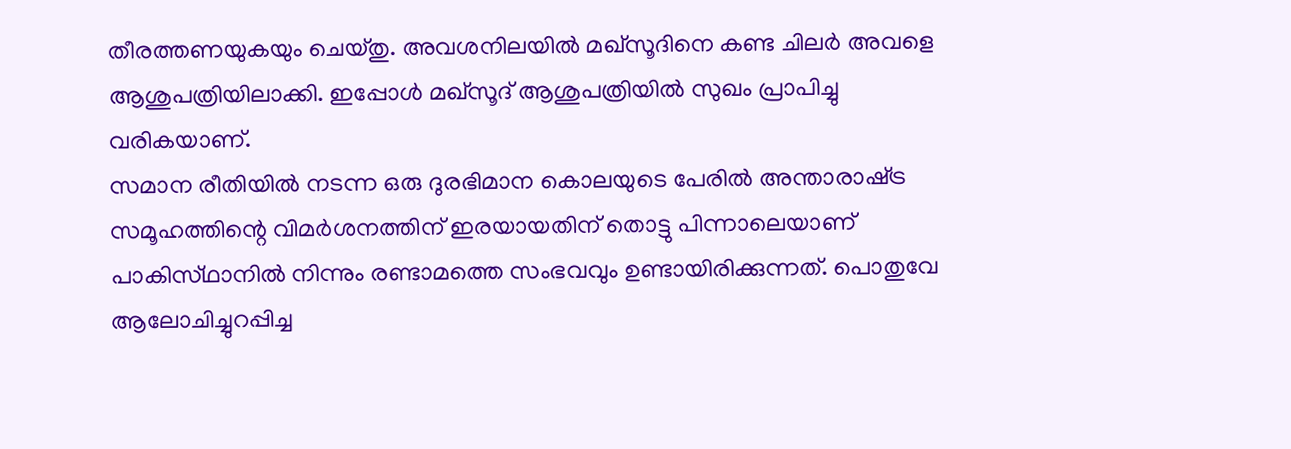തീരത്തണയുകയും ചെയ്‌തു. അവശനിലയില്‍ മഖ്‌സൂദിനെ കണ്ട ചിലര്‍ അവളെ ആശുപത്രിയിലാക്കി. ഇപ്പോള്‍ മഖ്‌സൂദ്‌ ആശുപത്രിയില്‍ സുഖം പ്രാപിച്ചു വരികയാണ്‌.
സമാന രീതിയില്‍ നടന്ന ഒരു ദുരഭിമാന കൊലയുടെ പേരില്‍ അന്താരാഷ്‌ട്ര സമൂഹത്തിന്റെ വിമര്‍ശനത്തിന്‌ ഇരയായതിന്‌ തൊട്ടു പിന്നാലെയാണ്‌ പാകിസ്‌ഥാനില്‍ നിന്നും രണ്ടാമത്തെ സംഭവവും ഉണ്ടായിരിക്കുന്നത്‌. പൊതുവേ ആലോചിച്ചുറപ്പിച്ച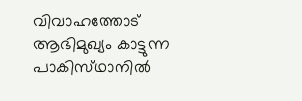വിവാഹത്തോട്‌ ആഭിമുഖ്യം കാട്ടുന്ന പാകിസ്‌ഥാനില്‍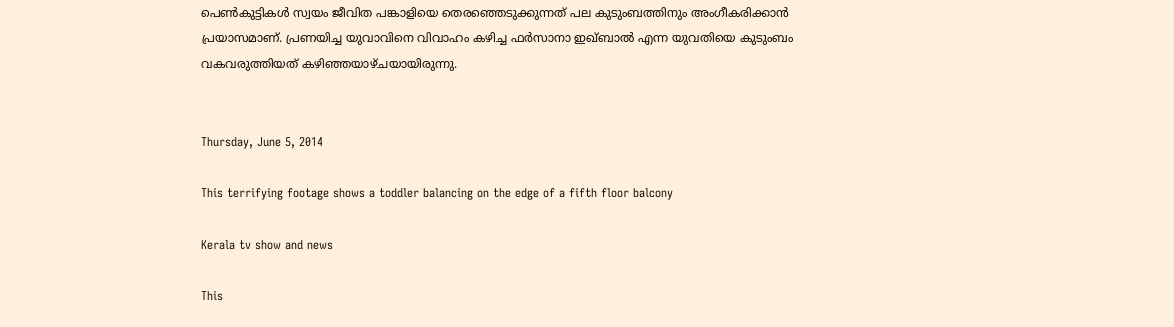പെണ്‍കുട്ടികള്‍ സ്വയം ജീവിത പങ്കാളിയെ തെരഞ്ഞെടുക്കുന്നത്‌ പല കുടുംബത്തിനും അംഗീകരിക്കാന്‍ പ്രയാസമാണ്‌. പ്രണയിച്ച യുവാവിനെ വിവാഹം കഴിച്ച ഫര്‍സാനാ ഇഖ്‌ബാല്‍ എന്ന യുവതിയെ കുടുംബം വകവരുത്തിയത്‌ കഴിഞ്ഞയാഴ്‌ചയായിരുന്നു.


Thursday, June 5, 2014

This terrifying footage shows a toddler balancing on the edge of a fifth floor balcony

Kerala tv show and news

This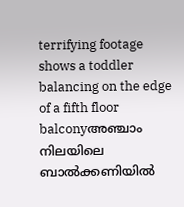terrifying footage shows a toddler balancing on the edge of a fifth floor balconyഅഞ്ചാം നിലയിലെ ബാല്‍ക്കണിയില്‍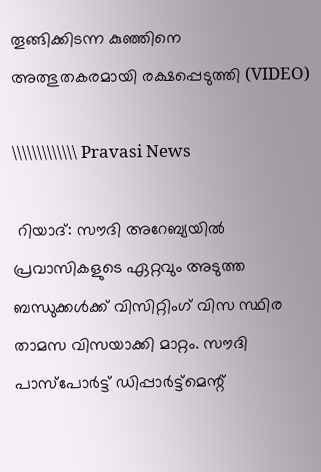തൂങ്ങിക്കിടന്ന കുഞ്ഞിനെ അത്ഭുതകരമായി രക്ഷപ്പെടുത്തി (VIDEO)

\\\\\\\\\\\\\ Pravasi News

 റിയാദ്: സൗദി അറേബ്യയില്‍ പ്രവാസികളുടെ ഏറ്റവും അടുത്ത ബന്ധുക്കള്‍ക്ക്‌ വിസിറ്റിംഗ് വിസ സ്ഥിര താമസ വിസയാക്കി മാറ്റം. സൗദി പാസ്പോര്‍ട്ട് ഡിപ്പാര്‍ട്ട്മെന്റ്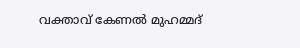വക്താവ്‌ കേണല്‍ മുഹമ്മദ്‌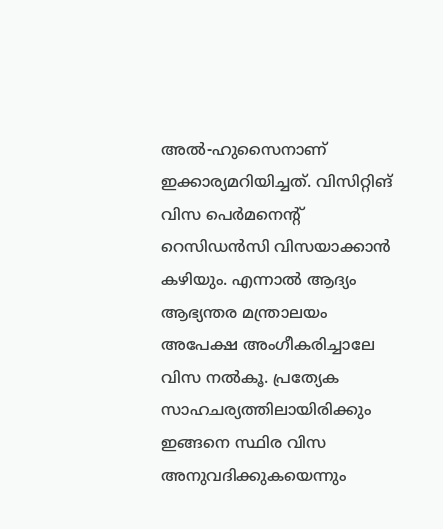അല്‍-ഹുസൈനാണ് ഇക്കാര്യമറിയിച്ചത്. വിസിറ്റിങ് വിസ പെര്‍മനെന്റ് റെസിഡന്‍സി വിസയാക്കാന്‍ കഴിയും. എന്നാല്‍ ആദ്യം ആഭ്യന്തര മന്ത്രാലയം അപേക്ഷ അംഗീകരിച്ചാലേ വിസ നല്‍കൂ. പ്രത്യേക സാഹചര്യത്തിലായിരിക്കും ഇങ്ങനെ സ്ഥിര വിസ അനുവദിക്കുകയെന്നും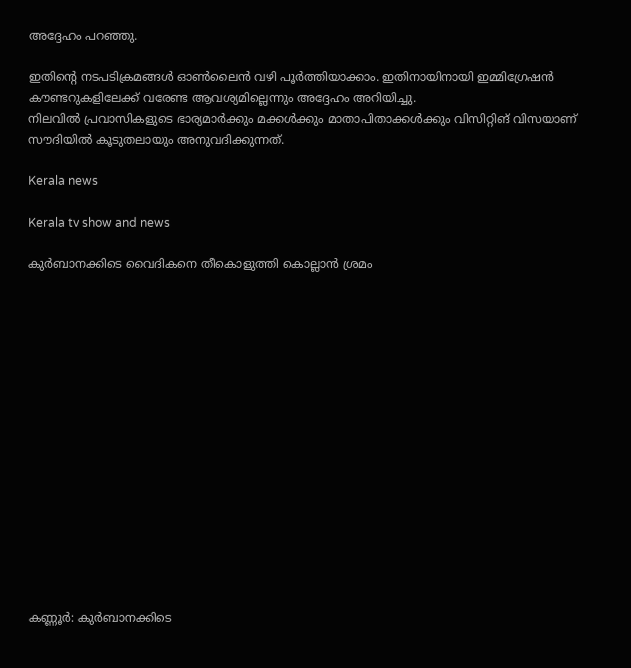അദ്ദേഹം പറഞ്ഞു.

ഇതിന്റെ നടപടിക്രമങ്ങള്‍ ഓണ്‍ലൈന്‍ വഴി പൂര്‍ത്തിയാക്കാം. ഇതിനായിനായി ഇമ്മിഗ്രേഷന്‍ കൗണ്ടറുകളിലേക്ക് വരേണ്ട ആവശ്യമില്ലെന്നും അദ്ദേഹം അറിയിച്ചു.
നിലവില്‍ പ്രവാസികളുടെ ഭാര്യമാര്‍ക്കും മക്കള്‍ക്കും മാതാപിതാക്കള്‍ക്കും വിസിറ്റിങ് വിസയാണ് സൗദിയില്‍ കൂടുതലായും അനുവദിക്കുന്നത്.

Kerala news

Kerala tv show and news

കുര്‍ബാനക്കിടെ വൈദികനെ തീകൊളുത്തി കൊല്ലാന്‍ ശ്രമം
















കണ്ണൂര്‍: കുര്‍ബാനക്കിടെ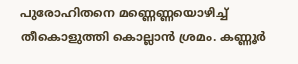പുരോഹിതനെ മണ്ണെണ്ണയൊഴിച്ച് തീകൊളുത്തി കൊല്ലാന്‍ ശ്രമം. കണ്ണൂര്‍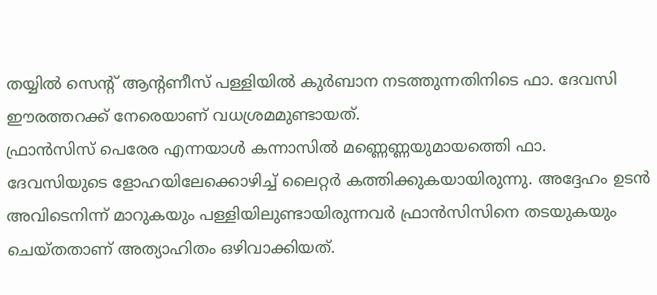തയ്യില്‍ സെന്‍റ് ആന്‍റണീസ് പള്ളിയില്‍ കുര്‍ബാന നടത്തുന്നതിനിടെ ഫാ. ദേവസി ഈരത്തറക്ക് നേരെയാണ് വധശ്രമമുണ്ടായത്.
ഫ്രാന്‍സിസ് പെരേര എന്നയാള്‍ കന്നാസില്‍ മണ്ണെണ്ണയുമായത്തെി ഫാ. ദേവസിയുടെ ളോഹയിലേക്കൊഴിച്ച് ലൈറ്റര്‍ കത്തിക്കുകയായിരുന്നു. അദ്ദേഹം ഉടന്‍ അവിടെനിന്ന് മാറുകയും പള്ളിയിലുണ്ടായിരുന്നവര്‍ ഫ്രാന്‍സിസിനെ തടയുകയും ചെയ്തതാണ് അത്യാഹിതം ഒഴിവാക്കിയത്.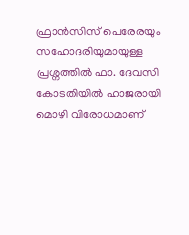ഫ്രാന്‍സിസ് പെരേരയും സഹോദരിയുമായുള്ള പ്രശ്നത്തില്‍ ഫാ. ദേവസി കോടതിയില്‍ ഹാജരായി മൊഴി വിരോധമാണ്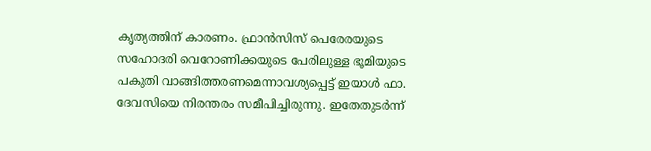കൃത്യത്തിന് കാരണം. ഫ്രാന്‍സിസ് പെരേരയുടെ സഹോദരി വെറോണിക്കയുടെ പേരിലുള്ള ഭൂമിയുടെ പകുതി വാങ്ങിത്തരണമെന്നാവശ്യപ്പെട്ട് ഇയാള്‍ ഫാ. ദേവസിയെ നിരന്തരം സമീപിച്ചിരുന്നു. ഇതേതുടര്‍ന്ന്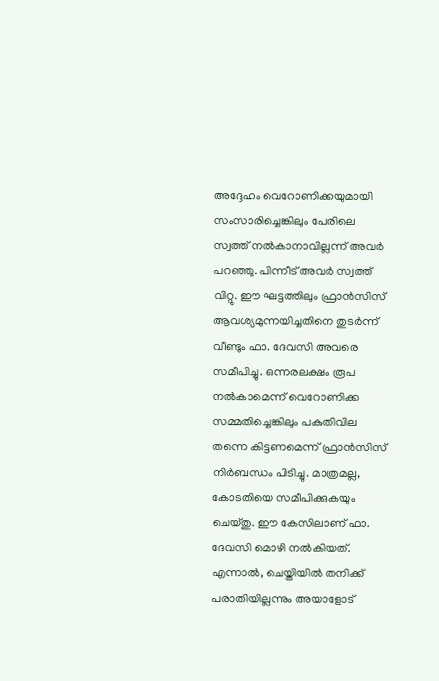അദ്ദേഹം വെറോണിക്കയുമായി സംസാരിച്ചെങ്കിലും പേരിലെ സ്വത്ത് നല്‍കാനാവില്ലന്ന് അവര്‍ പറഞ്ഞു. പിന്നീട് അവര്‍ സ്വത്ത് വിറ്റു. ഈ ഘട്ടത്തിലും ഫ്രാന്‍സിസ് ആവശ്യമുന്നയിച്ചതിനെ തുടര്‍ന്ന് വീണ്ടും ഫാ. ദേവസി അവരെ സമീപിച്ചു. ഒന്നരലക്ഷം രൂപ നല്‍കാമെന്ന് വെറോണിക്ക സമ്മതിച്ചെങ്കിലും പകുതിവില തന്നെ കിട്ടണമെന്ന് ഫ്രാന്‍സിസ് നിര്‍ബന്ധം പിടിച്ചു. മാത്രമല്ല, കോടതിയെ സമീപിക്കുകയും ചെയ്തു. ഈ കേസിലാണ് ഫാ. ദേവസി മൊഴി നല്‍കിയത്.
എന്നാല്‍, ചെയ്തിയില്‍ തനിക്ക് പരാതിയില്ലന്നും അയാളോട്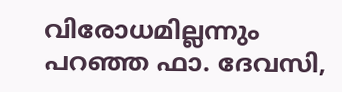വിരോധമില്ലന്നും പറഞ്ഞ ഫാ. ദേവസി,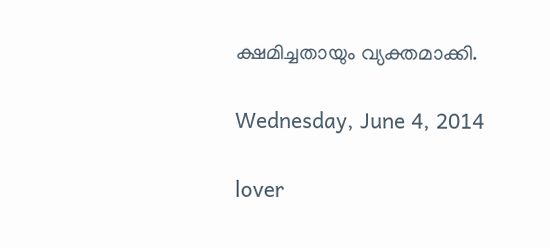ക്ഷമിച്ചതായും വ്യക്തമാക്കി.

Wednesday, June 4, 2014

lover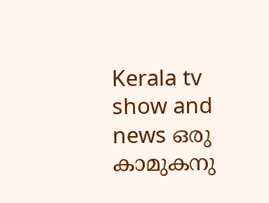Kerala tv show and news ഒരു കാമുകനു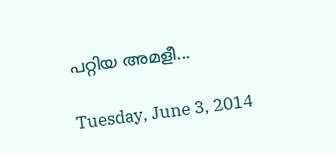പറ്റിയ അമളീ...

Tuesday, June 3, 2014